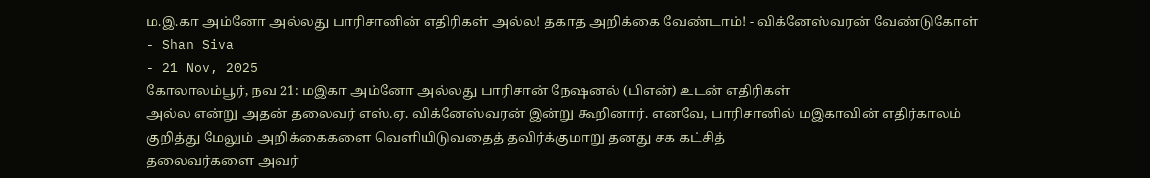ம.இ.கா அம்னோ அல்லது பாரிசானின் எதிரிகள் அல்ல! தகாத அறிக்கை வேண்டாம்! - விக்னேஸ்வரன் வேண்டுகோள்
- Shan Siva
- 21 Nov, 2025
கோலாலம்பூர், நவ 21: மஇகா அம்னோ அல்லது பாரிசான் நேஷனல் (பிஎன்) உடன் எதிரிகள்
அல்ல என்று அதன் தலைவர் எஸ்.ஏ. விக்னேஸ்வரன் இன்று கூறினார். எனவே, பாரிசானில் மஇகாவின் எதிர்காலம்
குறித்து மேலும் அறிக்கைகளை வெளியிடுவதைத் தவிர்க்குமாறு தனது சக கட்சித்
தலைவர்களை அவர்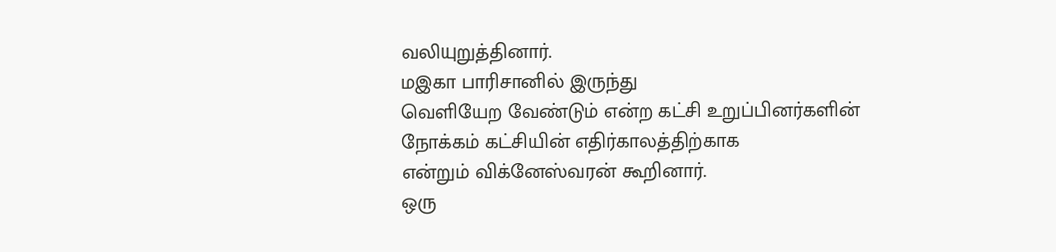வலியுறுத்தினார்.
மஇகா பாரிசானில் இருந்து
வெளியேற வேண்டும் என்ற கட்சி உறுப்பினர்களின் நோக்கம் கட்சியின் எதிர்காலத்திற்காக
என்றும் விக்னேஸ்வரன் கூறினார்.
ஒரு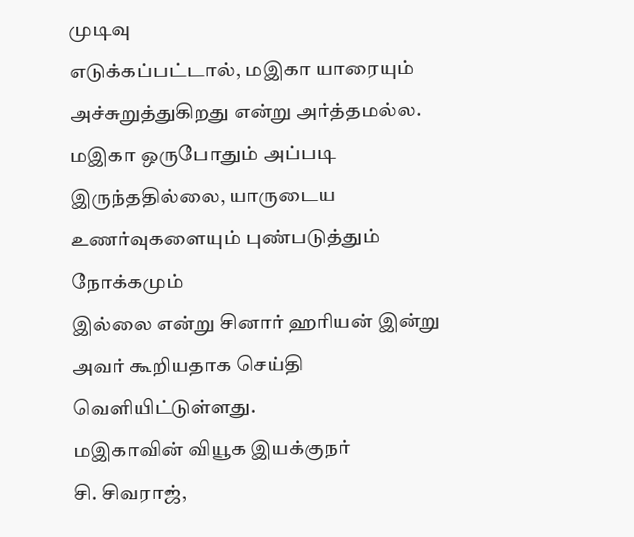முடிவு
எடுக்கப்பட்டால், மஇகா யாரையும்
அச்சுறுத்துகிறது என்று அர்த்தமல்ல. மஇகா ஒருபோதும் அப்படி இருந்ததில்லை, யாருடைய உணர்வுகளையும் புண்படுத்தும் நோக்கமும்
இல்லை என்று சினார் ஹரியன் இன்று அவர் கூறியதாக செய்தி வெளியிட்டுள்ளது.
மஇகாவின் வியூக இயக்குநர்
சி. சிவராஜ்,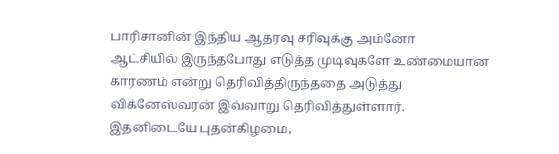பாரிசானின் இந்திய ஆதரவு சரிவுக்கு அம்னோ
ஆட்சியில் இருந்தபோது எடுத்த முடிவுகளே உண்மையான காரணம் என்று தெரிவித்திருந்ததை அடுத்து
விக்னேஸ்வரன் இவ்வாறு தெரிவித்துள்ளார்.
இதனிடையே புதன்கிழமை,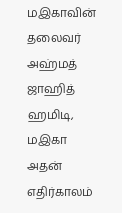மஇகாவின் தலைவர் அஹ்மத் ஜாஹித் ஹமிடி, மஇகா அதன் எதிர்காலம்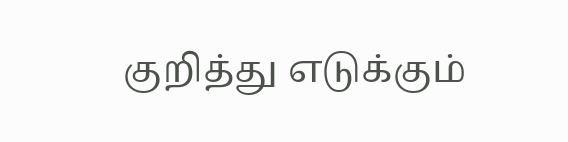குறித்து எடுக்கும்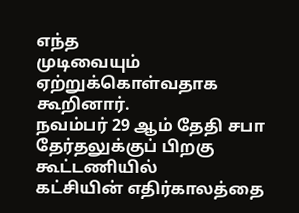எந்த
முடிவையும் ஏற்றுக்கொள்வதாக கூறினார்.
நவம்பர் 29 ஆம் தேதி சபா தேர்தலுக்குப் பிறகு கூட்டணியில்
கட்சியின் எதிர்காலத்தை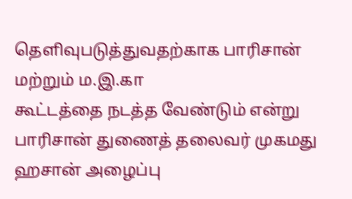தெளிவுபடுத்துவதற்காக பாரிசான் மற்றும் ம.இ.கா
கூட்டத்தை நடத்த வேண்டும் என்று பாரிசான் துணைத் தலைவர் முகமது ஹசான் அழைப்பு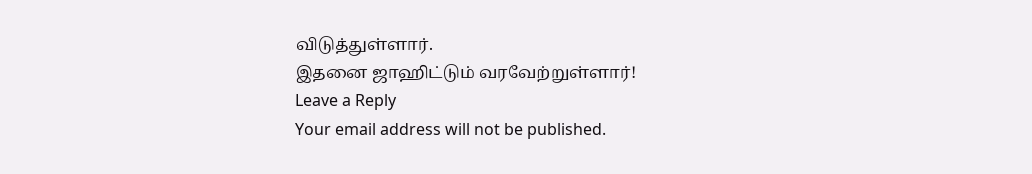விடுத்துள்ளார்.
இதனை ஜாஹிட்டும் வரவேற்றுள்ளார்!
Leave a Reply
Your email address will not be published.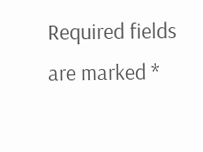Required fields are marked *